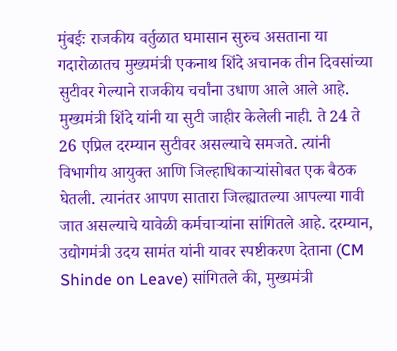मुंबईः राजकीय वर्तुळात घमासान सुरुच असताना या गदारोळातच मुख्यमंत्री एकनाथ शिंदे अचानक तीन दिवसांच्या सुटीवर गेल्याने राजकीय चर्चांना उधाण आले आले आहे. मुख्यमंत्री शिंदे यांनी या सुटी जाहीर केलेली नाही. ते 24 ते 26 एप्रिल दरम्यान सुटीवर असल्याचे समजते. त्यांनी विभागीय आयुक्त आणि जिल्हाधिकाऱ्यांसोबत एक बैठक घेतली. त्यानंतर आपण सातारा जिल्ह्यातल्या आपल्या गावी जात असल्याचे यावेळी कर्मचाऱ्यांना सांगितले आहे. दरम्यान, उद्योगमंत्री उदय सामंत यांनी यावर स्पष्टीकरण देताना (CM Shinde on Leave) सांगितले की, मुख्यमंत्री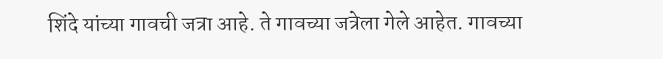शिंदे यांच्या गावची जत्रा आहे. ते गावच्या जत्रेला गेले आहेत. गावच्या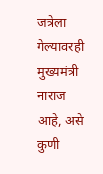जत्रेला गेल्यावरही मुख्यमंत्री नाराज आहे, असे कुणी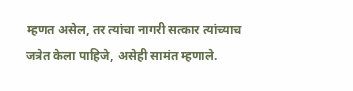म्हणत असेल, तर त्यांचा नागरी सत्कार त्यांच्याच जत्रेत केला पाहिजे, असेही सामंत म्हणाले.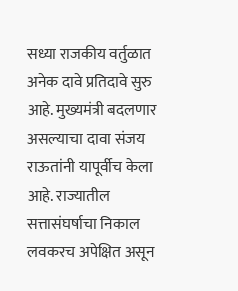सध्या राजकीय वर्तुळात अनेक दावे प्रतिदावे सुरु आहे. मुख्यमंत्री बदलणार असल्याचा दावा संजय राऊतांनी यापूर्वीच केला आहे. राज्यातील सत्तासंघर्षाचा निकाल लवकरच अपेक्षित असून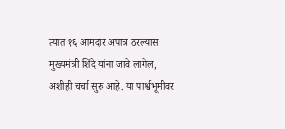त्यात १६ आमदार अपात्र ठरल्यास मुख्यमंत्री शिंदे यांना जावे लागेल, अशीही चर्चा सुरु आहे. या पार्श्वभूमीवर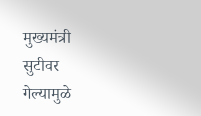मुख्यमंत्री सुटीवर गेल्यामुळे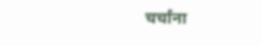चर्चांना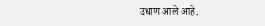उधाण आले आहे.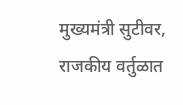मुख्यमंत्री सुटीवर, राजकीय वर्तुळात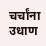चर्चांना उधाण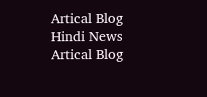Artical Blog
Hindi News
Artical Blog